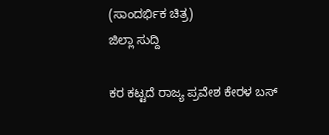(ಸಾಂದರ್ಭಿಕ ಚಿತ್ರ)
ಜಿಲ್ಲಾ ಸುದ್ದಿ

ಕರ ಕಟ್ಟದೆ ರಾಜ್ಯ ಪ್ರವೇಶ ಕೇರಳ ಬಸ್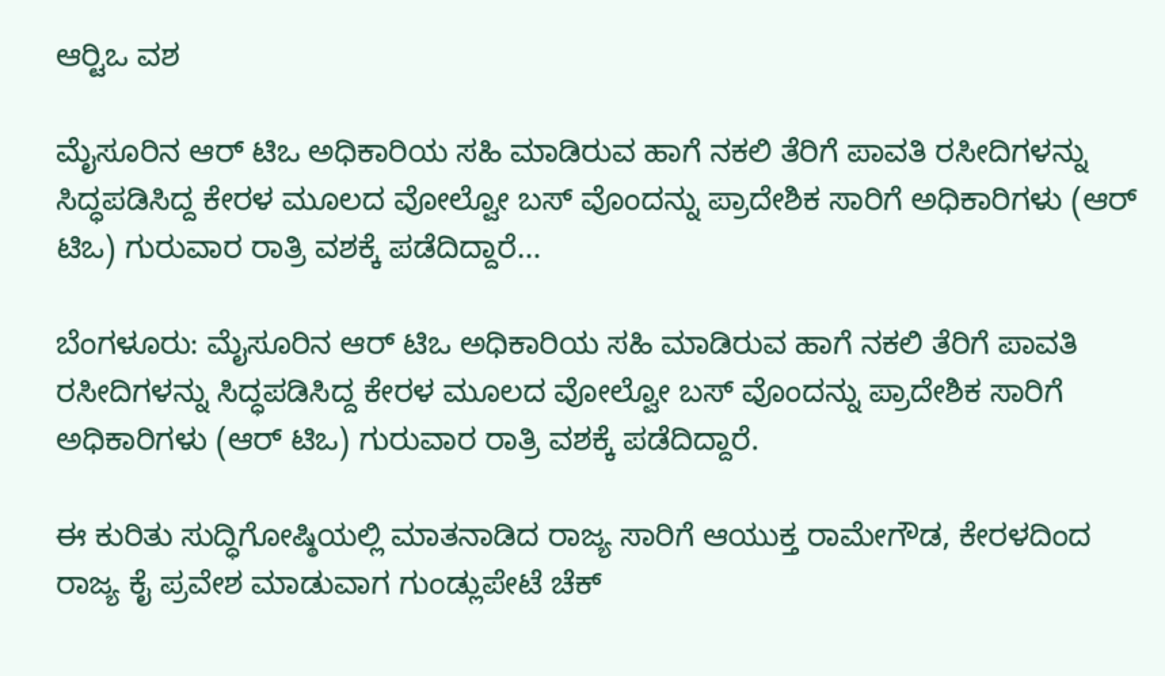ಆರ್‍ಟಿಒ ವಶ

ಮೈಸೂರಿನ ಆರ್ ಟಿಒ ಅಧಿಕಾರಿಯ ಸಹಿ ಮಾಡಿರುವ ಹಾಗೆ ನಕಲಿ ತೆರಿಗೆ ಪಾವತಿ ರಸೀದಿಗಳನ್ನು ಸಿದ್ಧಪಡಿಸಿದ್ದ ಕೇರಳ ಮೂಲದ ವೋಲ್ವೋ ಬಸ್ ವೊಂದನ್ನು ಪ್ರಾದೇಶಿಕ ಸಾರಿಗೆ ಅಧಿಕಾರಿಗಳು (ಆರ್ ಟಿಒ) ಗುರುವಾರ ರಾತ್ರಿ ವಶಕ್ಕೆ ಪಡೆದಿದ್ದಾರೆ...

ಬೆಂಗಳೂರು: ಮೈಸೂರಿನ ಆರ್ ಟಿಒ ಅಧಿಕಾರಿಯ ಸಹಿ ಮಾಡಿರುವ ಹಾಗೆ ನಕಲಿ ತೆರಿಗೆ ಪಾವತಿ ರಸೀದಿಗಳನ್ನು ಸಿದ್ಧಪಡಿಸಿದ್ದ ಕೇರಳ ಮೂಲದ ವೋಲ್ವೋ ಬಸ್ ವೊಂದನ್ನು ಪ್ರಾದೇಶಿಕ ಸಾರಿಗೆ ಅಧಿಕಾರಿಗಳು (ಆರ್ ಟಿಒ) ಗುರುವಾರ ರಾತ್ರಿ ವಶಕ್ಕೆ ಪಡೆದಿದ್ದಾರೆ.

ಈ ಕುರಿತು ಸುದ್ಧಿಗೋಷ್ಠಿಯಲ್ಲಿ ಮಾತನಾಡಿದ ರಾಜ್ಯ ಸಾರಿಗೆ ಆಯುಕ್ತ ರಾಮೇಗೌಡ, ಕೇರಳದಿಂದ ರಾಜ್ಯ ಕೈ ಪ್ರವೇಶ ಮಾಡುವಾಗ ಗುಂಡ್ಲುಪೇಟೆ ಚೆಕ್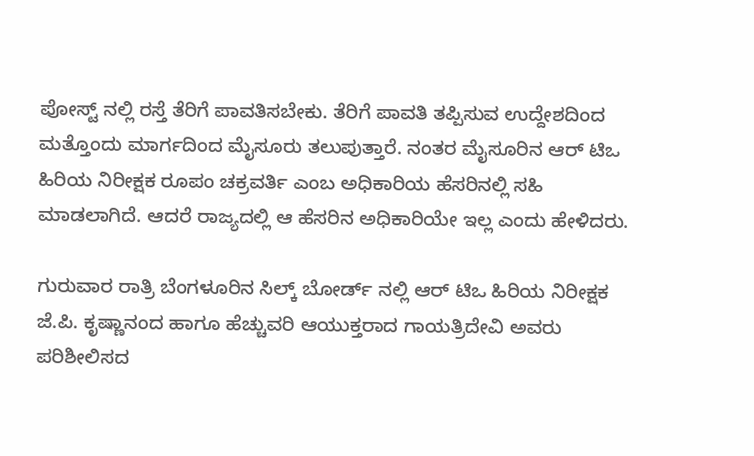ಪೋಸ್ಟ್ ನಲ್ಲಿ ರಸ್ತೆ ತೆರಿಗೆ ಪಾವತಿಸಬೇಕು. ತೆರಿಗೆ ಪಾವತಿ ತಪ್ಪಿಸುವ ಉದ್ದೇಶದಿಂದ ಮತ್ತೊಂದು ಮಾರ್ಗದಿಂದ ಮೈಸೂರು ತಲುಪುತ್ತಾರೆ. ನಂತರ ಮೈಸೂರಿನ ಆರ್ ಟಿಒ ಹಿರಿಯ ನಿರೀಕ್ಷಕ ರೂಪಂ ಚಕ್ರವರ್ತಿ ಎಂಬ ಅಧಿಕಾರಿಯ ಹೆಸರಿನಲ್ಲಿ ಸಹಿ ಮಾಡಲಾಗಿದೆ. ಆದರೆ ರಾಜ್ಯದಲ್ಲಿ ಆ ಹೆಸರಿನ ಅಧಿಕಾರಿಯೇ ಇಲ್ಲ ಎಂದು ಹೇಳಿದರು.

ಗುರುವಾರ ರಾತ್ರಿ ಬೆಂಗಳೂರಿನ ಸಿಲ್ಕ್ ಬೋರ್ಡ್ ನಲ್ಲಿ ಆರ್ ಟಿಒ ಹಿರಿಯ ನಿರೀಕ್ಷಕ ಜೆ.ಪಿ. ಕೃಷ್ಣಾನಂದ ಹಾಗೂ ಹೆಚ್ಚುವರಿ ಆಯುಕ್ತರಾದ ಗಾಯತ್ರಿದೇವಿ ಅವರು ಪರಿಶೀಲಿಸದ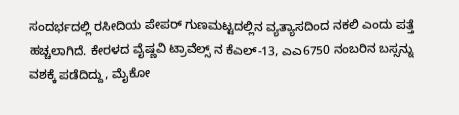ಸಂದರ್ಭದಲ್ಲಿ ರಸೀದಿಯ ಪೇಪರ್ ಗುಣಮಟ್ಟದಲ್ಲಿನ ವ್ಯತ್ಯಾಸದಿಂದ ನಕಲಿ ಎಂದು ಪತ್ತೆ ಹಚ್ಚಲಾಗಿದೆ. ಕೇರಳದ ವೈಷ್ಣವಿ ಟ್ರಾವೆಲ್ಸ್ ನ ಕೆಎಲ್-13, ಎಎ6750 ನಂಬರಿನ ಬಸ್ಸನ್ನು ವಶಕ್ಕೆ ಪಡೆದಿದ್ದು, ಮೈಕೋ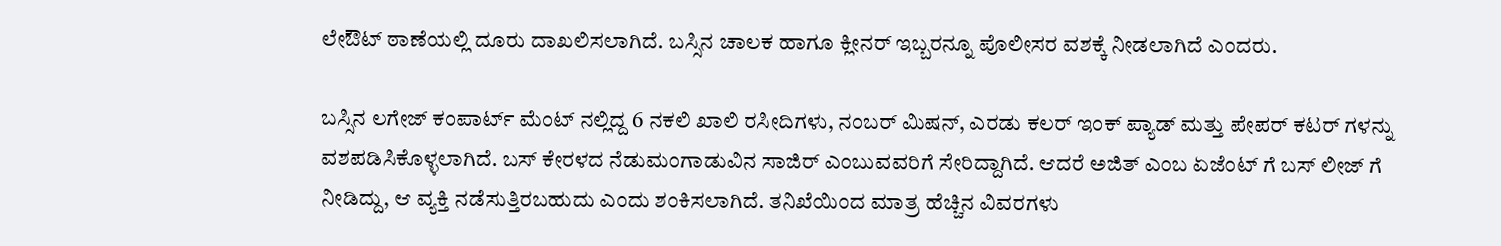ಲೇಔಟ್ ಠಾಣೆಯಲ್ಲಿ ದೂರು ದಾಖಲಿಸಲಾಗಿದೆ. ಬಸ್ಸಿನ ಚಾಲಕ ಹಾಗೂ ಕ್ಲೀನರ್ ಇಬ್ಬರನ್ನೂ ಪೊಲೀಸರ ವಶಕ್ಕೆ ನೀಡಲಾಗಿದೆ ಎಂದರು.

ಬಸ್ಸಿನ ಲಗೇಜ್ ಕಂಪಾರ್ಟ್ ಮೆಂಟ್ ನಲ್ಲಿದ್ದ 6 ನಕಲಿ ಖಾಲಿ ರಸೀದಿಗಳು, ನಂಬರ್ ಮಿಷನ್, ಎರಡು ಕಲರ್ ಇಂಕ್ ಪ್ಯಾಡ್ ಮತ್ತು ಪೇಪರ್ ಕಟರ್ ಗಳನ್ನು ವಶಪಡಿಸಿಕೊಳ್ಳಲಾಗಿದೆ. ಬಸ್ ಕೇರಳದ ನೆಡುಮಂಗಾಡುವಿನ ಸಾಜಿರ್ ಎಂಬುವವರಿಗೆ ಸೇರಿದ್ದಾಗಿದೆ. ಆದರೆ ಅಜಿತ್ ಎಂಬ ಏಜೆಂಟ್ ಗೆ ಬಸ್ ಲೀಜ್ ಗೆ ನೀಡಿದ್ದು, ಆ ವ್ಯಕ್ತಿ ನಡೆಸುತ್ತಿರಬಹುದು ಎಂದು ಶಂಕಿಸಲಾಗಿದೆ. ತನಿಖೆಯಿಂದ ಮಾತ್ರ ಹೆಚ್ಚಿನ ವಿವರಗಳು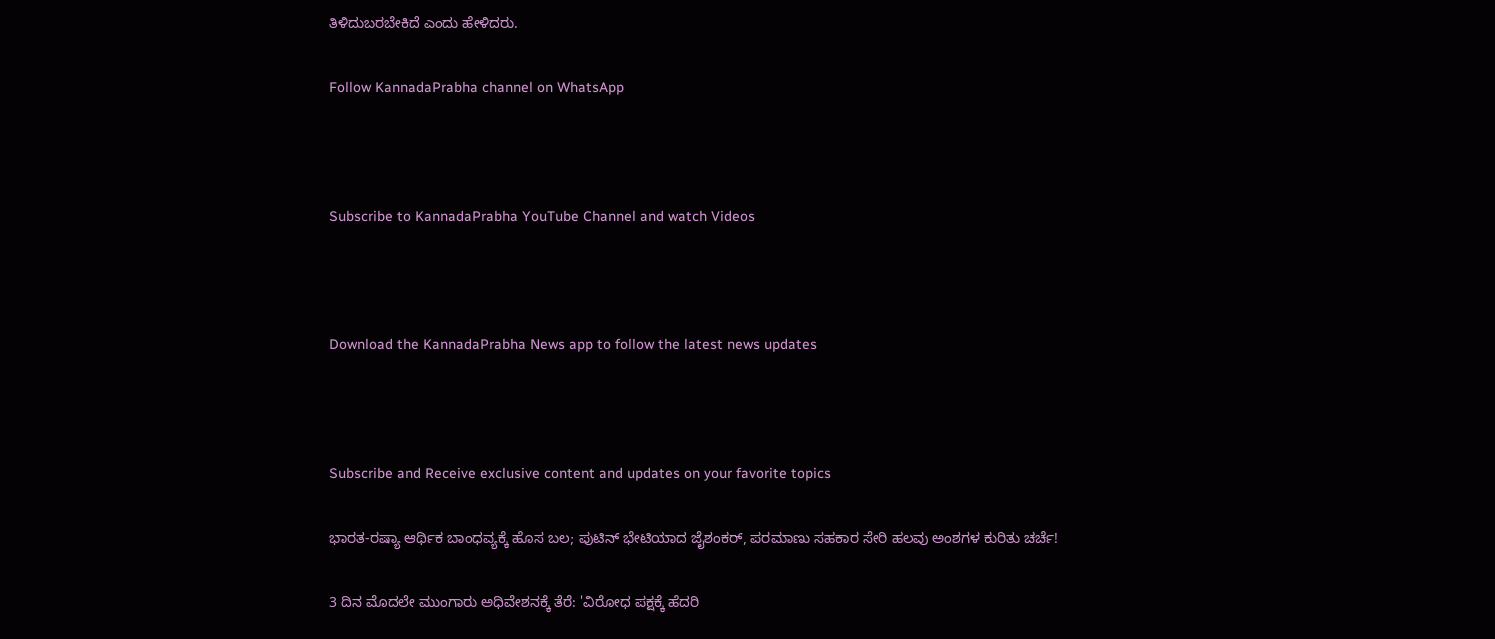ತಿಳಿದುಬರಬೇಕಿದೆ ಎಂದು ಹೇಳಿದರು.

Follow KannadaPrabha channel on WhatsApp



Subscribe to KannadaPrabha YouTube Channel and watch Videos



Download the KannadaPrabha News app to follow the latest news updates



Subscribe and Receive exclusive content and updates on your favorite topics

ಭಾರತ-ರಷ್ಯಾ ಆರ್ಥಿಕ ಬಾಂಧವ್ಯಕ್ಕೆ ಹೊಸ ಬಲ; ಪುಟಿನ್ ಭೇಟಿಯಾದ ಜೈಶಂಕರ್, ಪರಮಾಣು ಸಹಕಾರ ಸೇರಿ ಹಲವು ಅಂಶಗಳ ಕುರಿತು ಚರ್ಚೆ!

3 ದಿನ ಮೊದಲೇ ಮುಂಗಾರು ಅಧಿವೇಶನಕ್ಕೆ ತೆರೆ: 'ವಿರೋಧ ಪಕ್ಷಕ್ಕೆ ಹೆದರಿ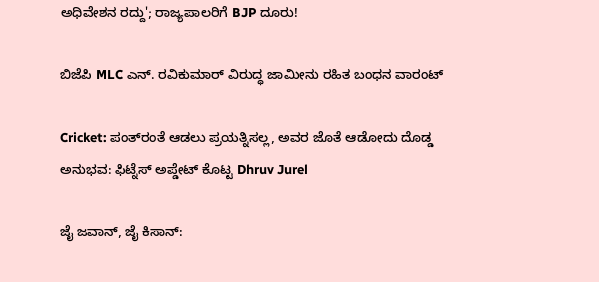ಅಧಿವೇಶನ ರದ್ದು'; ರಾಜ್ಯಪಾಲರಿಗೆ BJP ದೂರು!

ಬಿಜೆಪಿ MLC ಎನ್. ರವಿಕುಮಾರ್‌ ವಿರುದ್ಧ ಜಾಮೀನು ರಹಿತ ಬಂಧನ ವಾರಂಟ್

Cricket: ಪಂತ್‌ರಂತೆ ಆಡಲು ಪ್ರಯತ್ನಿಸಲ್ಲ, ಅವರ ಜೊತೆ ಆಡೋದು ದೊಡ್ಡ ಅನುಭವ: ಫಿಟ್ನೆಸ್ ಅಪ್ಡೇಟ್ ಕೊಟ್ಟ Dhruv Jurel

ಜೈ ಜವಾನ್, ಜೈ ಕಿಸಾನ್: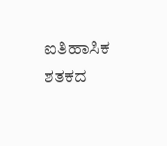ಐತಿಹಾಸಿಕ ಶತಕದ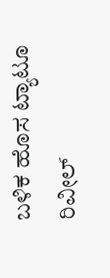ಬಳಿಕ ಹೊಸ ಟ್ಯಾಟೂ ರಿವೀಲ್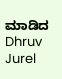ಮಾಡಿದ Dhruv Jurel